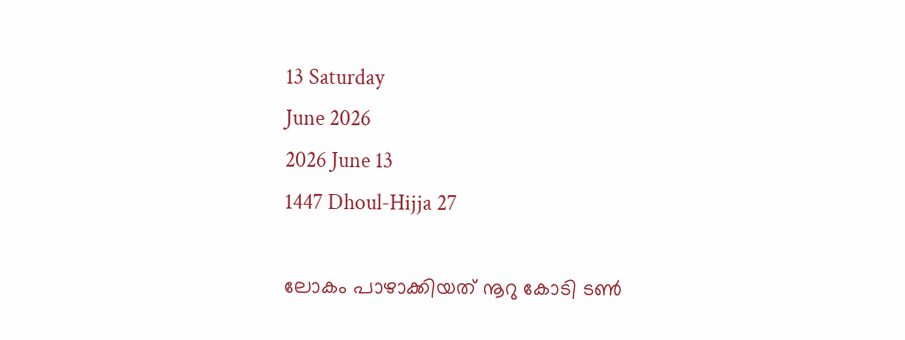13 Saturday
June 2026
2026 June 13
1447 Dhoul-Hijja 27

ലോകം പാഴാക്കിയത് നൂറു കോടി ടണ്‍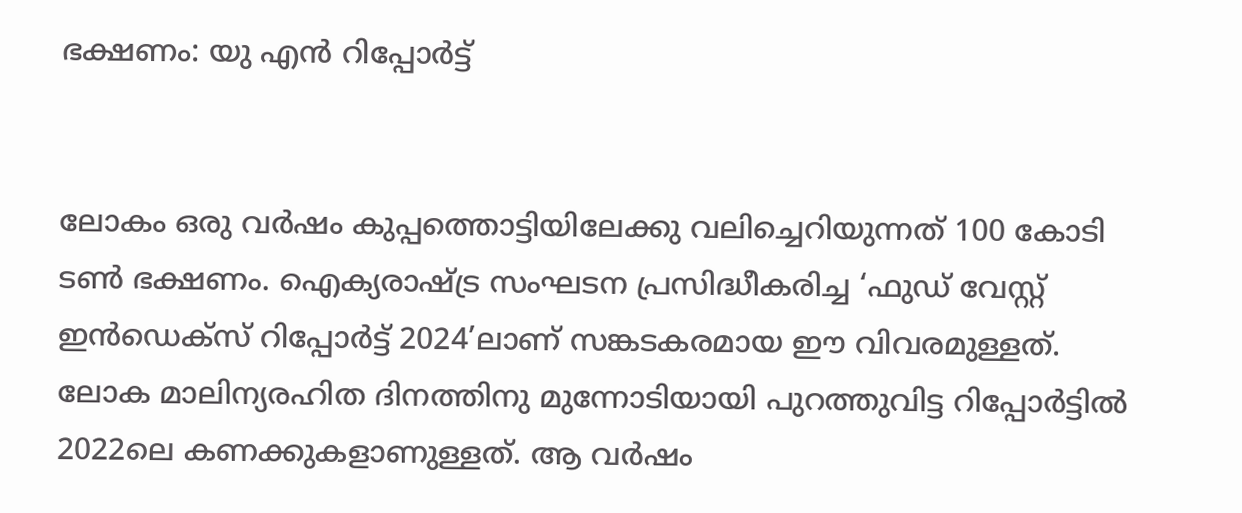ഭക്ഷണം: യു എന്‍ റിപ്പോര്‍ട്ട്‌


ലോകം ഒരു വര്‍ഷം കുപ്പത്തൊട്ടിയിലേക്കു വലിച്ചെറിയുന്നത് 100 കോടി ടണ്‍ ഭക്ഷണം. ഐക്യരാഷ്ട്ര സംഘടന പ്രസിദ്ധീകരിച്ച ‘ഫുഡ് വേസ്റ്റ് ഇന്‍ഡെക്‌സ് റിപ്പോര്‍ട്ട് 2024’ലാണ് സങ്കടകരമായ ഈ വിവരമുള്ളത്. ലോക മാലിന്യരഹിത ദിനത്തിനു മുന്നോടിയായി പുറത്തുവിട്ട റിപ്പോര്‍ട്ടില്‍ 2022ലെ കണക്കുകളാണുള്ളത്. ആ വര്‍ഷം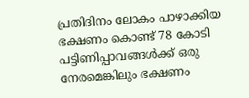പ്രതിദിനം ലോകം പാഴാക്കിയ ഭക്ഷണം കൊണ്ട് 78 കോടി പട്ടിണിപ്പാവങ്ങള്‍ക്ക് ഒരു നേരമെങ്കിലും ഭക്ഷണം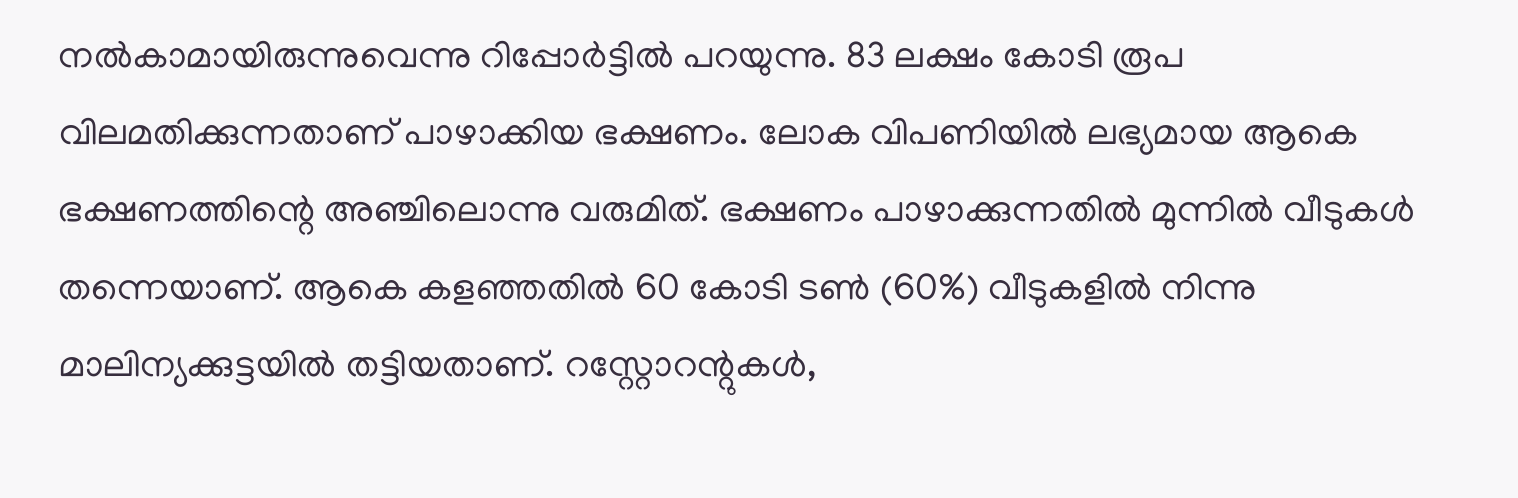നല്‍കാമായിരുന്നുവെന്നു റിപ്പോര്‍ട്ടില്‍ പറയുന്നു. 83 ലക്ഷം കോടി രൂപ വിലമതിക്കുന്നതാണ് പാഴാക്കിയ ഭക്ഷണം. ലോക വിപണിയില്‍ ലഭ്യമായ ആകെ ഭക്ഷണത്തിന്റെ അഞ്ചിലൊന്നു വരുമിത്. ഭക്ഷണം പാഴാക്കുന്നതില്‍ മുന്നില്‍ വീടുകള്‍ തന്നെയാണ്. ആകെ കളഞ്ഞതില്‍ 60 കോടി ടണ്‍ (60%) വീടുകളില്‍ നിന്നു മാലിന്യക്കുട്ടയില്‍ തട്ടിയതാണ്. റസ്റ്റോറന്റുകള്‍,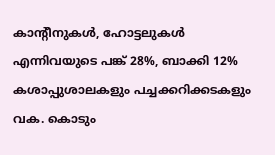കാന്റീനുകള്‍, ഹോട്ടലുകള്‍ എന്നിവയുടെ പങ്ക് 28%, ബാക്കി 12% കശാപ്പുശാലകളും പച്ചക്കറിക്കടകളും വക. കൊടും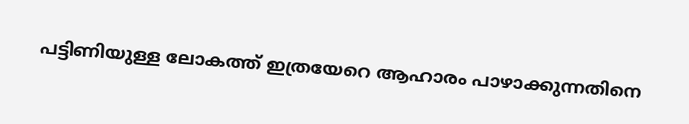പട്ടിണിയുള്ള ലോകത്ത് ഇത്രയേറെ ആഹാരം പാഴാക്കുന്നതിനെ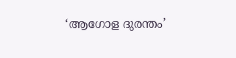‘ആഗോള ദുരന്തം’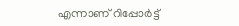എന്നാണ് റിപ്പോര്‍ട്ട്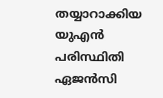തയ്യാറാക്കിയ യുഎന്‍ പരിസ്ഥിതി ഏജന്‍സി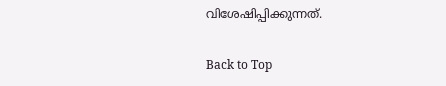വിശേഷിപ്പിക്കുന്നത്.

Back to Top